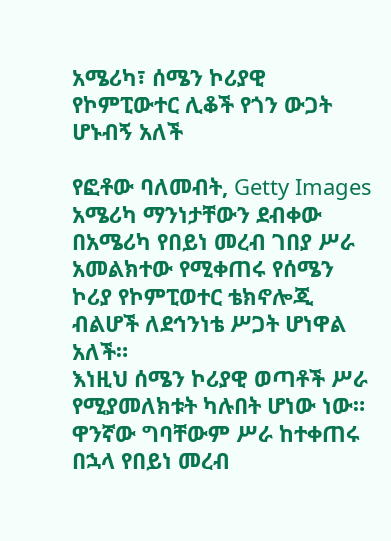አሜሪካ፣ ሰሜን ኮሪያዊ የኮምፒውተር ሊቆች የጎን ውጋት ሆኑብኝ አለች

የፎቶው ባለመብት, Getty Images
አሜሪካ ማንነታቸውን ደብቀው በአሜሪካ የበይነ መረብ ገበያ ሥራ አመልክተው የሚቀጠሩ የሰሜን ኮሪያ የኮምፒወተር ቴክኖሎጂ ብልሆች ለደኅንነቴ ሥጋት ሆነዋል አለች።
እነዚህ ሰሜን ኮሪያዊ ወጣቶች ሥራ የሚያመለክቱት ካሉበት ሆነው ነው። ዋንኛው ግባቸውም ሥራ ከተቀጠሩ በኋላ የበይነ መረብ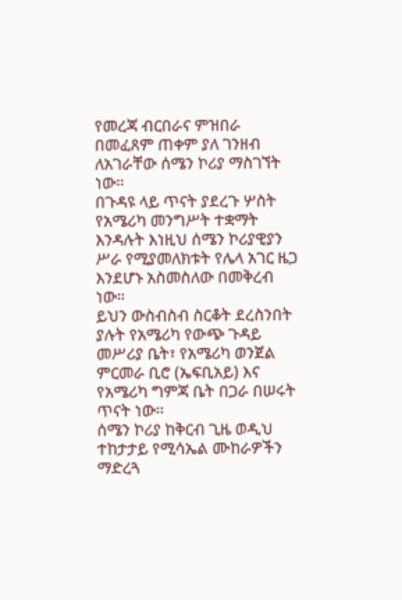የመረጃ ብርበራና ምዝበራ በመፈጸም ጠቀም ያለ ገንዘብ ለአገራቸው ሰሜን ኮሪያ ማስገኘት ነው።
በጉዳዩ ላይ ጥናት ያደረጉ ሦስት የአሜሪካ መንግሥት ተቋማት እንዳሉት እነዚህ ሰሜን ኮሪያዊያን ሥራ የሚያመለክቱት የሌላ አገር ዜጋ እንደሆኑ አስመስለው በመቅረብ ነው።
ይህን ውስብስብ ስርቆት ደረስንበት ያሉት የአሜሪካ የውጭ ጉዳይ መሥሪያ ቤት፣ የአሜሪካ ወንጀል ምርመራ ቢሮ (ኤፍቢአይ) እና የአሜሪካ ግምጃ ቤት በጋራ በሠሩት ጥናት ነው።
ሰሜን ኮሪያ ከቅርብ ጊዜ ወዲህ ተከታታይ የሚሳኤል ሙከራዎችን ማድረጓ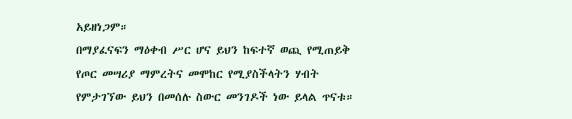አይዘነጋም።
በማያፈናፍን ማዕቀብ ሥር ሆና ይህን ከፍተኛ ወጪ የሚጠይቅ የጦር መሣሪያ ማምረትና መሞከር የሚያስችላትን ሃብት የምታገኘው ይህን በመሰሉ ስውር መንገዶች ነው ይላል ጥናቱ።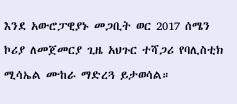እንደ አውሮፓዊያኑ መጋቢት ወር 2017 ሰሜን ኮሪያ ለመጀመርያ ጊዜ አህጉር ተሻጋሪ የባሊስቲክ ሚሳኤል ሙከራ ማድረጓ ይታወሳል።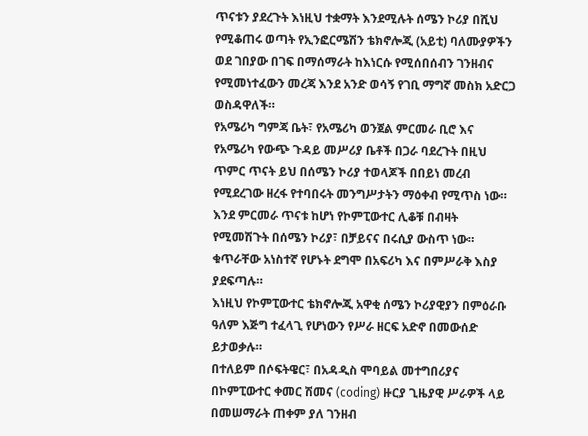ጥናቱን ያደረጉት እነዚህ ተቋማት እንደሚሉት ሰሜን ኮሪያ በሺህ የሚቆጠሩ ወጣት የኢንፎርሜሽን ቴክኖሎጂ (አይቲ) ባለሙያዎችን ወደ ገበያው በገፍ በማሰማራት ከእነርሱ የሚሰበሰብን ገንዘብና የሚመነተፈውን መረጃ እንደ አንድ ወሳኝ የገቢ ማግኛ መስክ አድርጋ ወስዳዋለች።
የአሜሪካ ግምጃ ቤት፣ የአሜሪካ ወንጀል ምርመራ ቢሮ እና የአሜሪካ የውጭ ጉዳይ መሥሪያ ቤቶች በጋራ ባደረጉት በዚህ ጥምር ጥናት ይህ በሰሜን ኮሪያ ተወላጆች በበይነ መረብ የሚደረገው ዘረፋ የተባበሩት መንግሥታትን ማዕቀብ የሚጥስ ነው።
እንደ ምርመራ ጥናቱ ከሆነ የኮምፒውተር ሊቆቹ በብዛት የሚመሽጉት በሰሜን ኮሪያ፣ በቻይናና በሩሲያ ውስጥ ነው።
ቁጥራቸው አነስተኛ የሆኑት ደግሞ በአፍሪካ እና በምሥራቅ እስያ ያደፍጣሉ።
እነዚህ የኮምፒውተር ቴክኖሎጂ አዋቂ ሰሜን ኮሪያዊያን በምዕራቡ ዓለም እጅግ ተፈላጊ የሆነውን የሥራ ዘርፍ አድኖ በመውሰድ ይታወቃሉ።
በተለይም በሶፍትዌር፣ በአዳዲስ ሞባይል መተግበሪያና በኮምፒውተር ቀመር ሽመና (coding) ዙርያ ጊዜያዊ ሥራዎች ላይ በመሠማራት ጠቀም ያለ ገንዘብ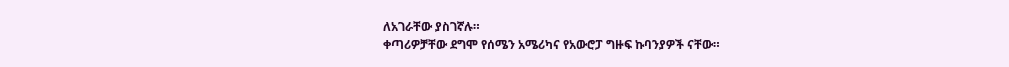ለአገራቸው ያስገኛሉ።
ቀጣሪዎቻቸው ደግሞ የሰሜን አሜሪካና የአውሮፓ ግዙፍ ኩባንያዎች ናቸው።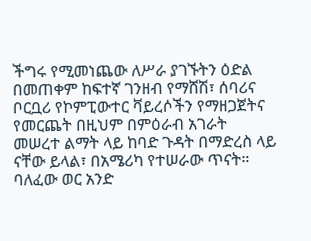ችግሩ የሚመነጨው ለሥራ ያገኙትን ዕድል በመጠቀም ከፍተኛ ገንዘብ የማሸሽ፣ ሰባሪና ቦርቧሪ የኮምፒውተር ቫይረሶችን የማዘጋጀትና የመርጨት በዚህም በምዕራብ አገራት መሠረተ ልማት ላይ ከባድ ጉዳት በማድረስ ላይ ናቸው ይላል፣ በአሜሪካ የተሠራው ጥናት።
ባለፈው ወር አንድ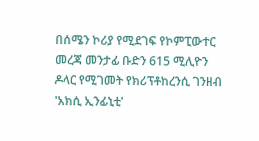በሰሜን ኮሪያ የሚደገፍ የኮምፒውተር መረጃ መንታፊ ቡድን 615 ሚሊዮን ዶላር የሚገመት የክሪፕቶከረንሲ ገንዘብ 'አክሲ ኢንፊኒቲ'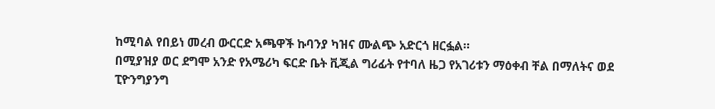ከሚባል የበይነ መረብ ውርርድ አጫዋች ኩባንያ ካዝና ሙልጭ አድርጎ ዘርፏል።
በሚያዝያ ወር ደግሞ አንድ የአሜሪካ ፍርድ ቤት ቪጂል ግሪፊት የተባለ ዜጋ የአገሪቱን ማዕቀብ ቸል በማለትና ወደ ፒዮንግያንግ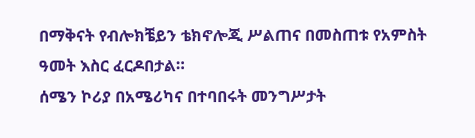በማቅናት የብሎክቼይን ቴክኖሎጂ ሥልጠና በመስጠቱ የአምስት ዓመት እስር ፈርዶበታል።
ሰሜን ኮሪያ በአሜሪካና በተባበሩት መንግሥታት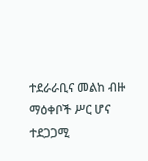ተደራራቢና መልከ ብዙ ማዕቀቦች ሥር ሆና ተደጋጋሚ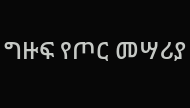ግዙፍ የጦር መሣሪያ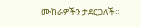ሙከራዎችን ታደርጋለች።